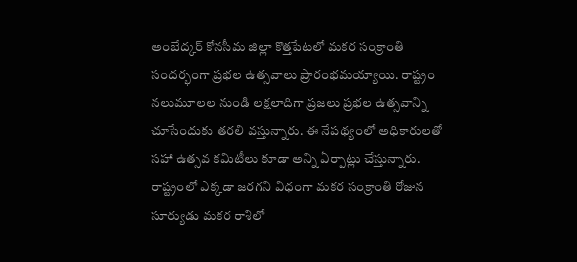అంబేద్కర్ కోనసీమ జిల్లా కొత్తపేటలో మకర సంక్రాంతి సందర్భంగా ప్రభల ఉత్సవాలు ప్రారంభమయ్యాయి. రాష్ట్రం నలుమూలల నుండి లక్షలాదిగా ప్రజలు ప్రభల ఉత్సవాన్ని చూసేందుకు తరలి వస్తున్నారు. ఈ నేపథ్యంలో అధికారులతో సహా ఉత్సవ కమిటీలు కూడా అన్ని ఏర్పాట్లు చేస్తున్నారు. రాష్ట్రంలో ఎక్కడా జరగని విధంగా మకర సంక్రాంతి రోజున సూర్యుడు మకర రాశిలో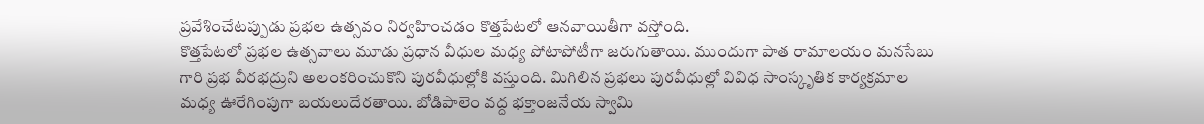ప్రవేశించేటప్పుడు ప్రభల ఉత్సవం నిర్వహించడం కొత్తపేటలో ఆనవాయితీగా వస్తోంది.
కొత్తపేటలో ప్రభల ఉత్సవాలు మూడు ప్రధాన వీధుల మధ్య పోటాపోటీగా జరుగుతాయి. ముందుగా పాత రామాలయం మనసేబు గారి ప్రభ వీరభద్రుని అలంకరించుకొని పురవీధుల్లోకి వస్తుంది. మిగిలిన ప్రభలు పురవీధుల్లో వివిధ సాంస్కృతిక కార్యక్రమాల మధ్య ఊరేగింపుగా బయలుదేరతాయి. బోడిపాలెం వద్ద భక్తాంజనేయ స్వామి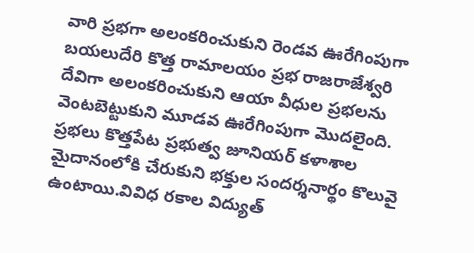వారి ప్రభగా అలంకరించుకుని రెండవ ఊరేగింపుగా బయలుదేరి కొత్త రామాలయం ప్రభ రాజరాజేశ్వరి దేవిగా అలంకరించుకుని ఆయా వీధుల ప్రభలను వెంటబెట్టుకుని మూడవ ఊరేగింపుగా మొదలైంది.
ప్రభలు కొత్తపేట ప్రభుత్వ జూనియర్ కళాశాల మైదానంలోకి చేరుకుని భక్తుల సందర్శనార్థం కొలువై ఉంటాయి.వివిధ రకాల విద్యుత్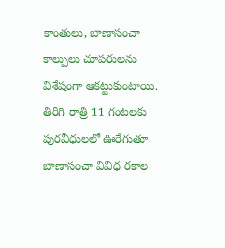కాంతులు, బాణాసంచా కాల్పులు చూపరులను విశేషంగా ఆకట్టుకుంటాయి. తిరిగి రాత్రి 11 గంటలకు పురవీధులలో ఊరేగుతూ బాణాసంచా వివిధ రకాల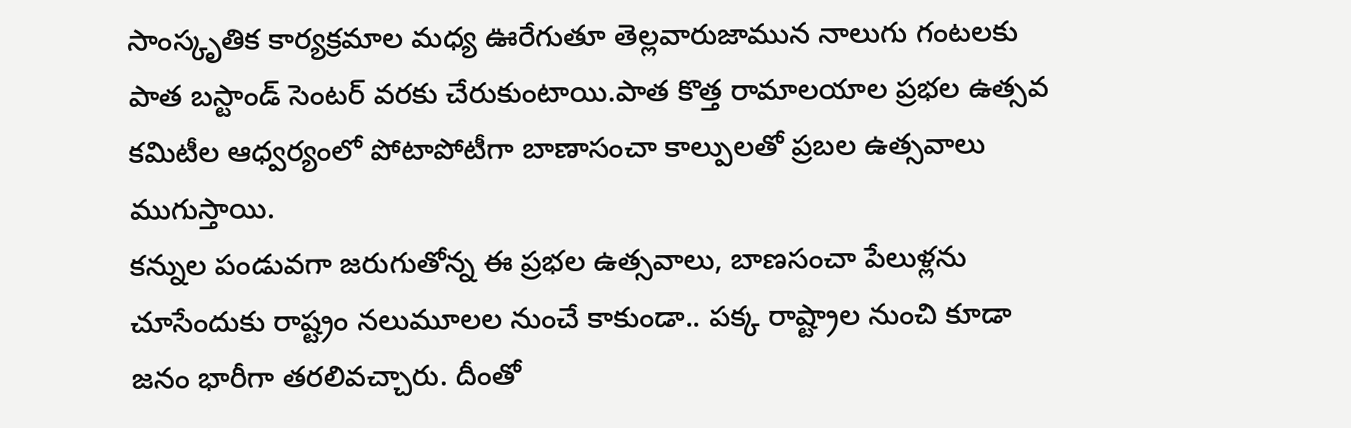సాంస్కృతిక కార్యక్రమాల మధ్య ఊరేగుతూ తెల్లవారుజామున నాలుగు గంటలకు పాత బస్టాండ్ సెంటర్ వరకు చేరుకుంటాయి.పాత కొత్త రామాలయాల ప్రభల ఉత్సవ కమిటీల ఆధ్వర్యంలో పోటాపోటీగా బాణాసంచా కాల్పులతో ప్రబల ఉత్సవాలు ముగుస్తాయి.
కన్నుల పండువగా జరుగుతోన్న ఈ ప్రభల ఉత్సవాలు, బాణసంచా పేలుళ్లను చూసేందుకు రాష్ట్రం నలుమూలల నుంచే కాకుండా.. పక్క రాష్ట్రాల నుంచి కూడా జనం భారీగా తరలివచ్చారు. దీంతో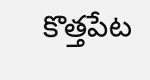కొత్తపేట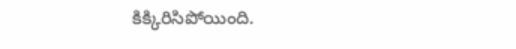కిక్కిరిసిపోయింది.